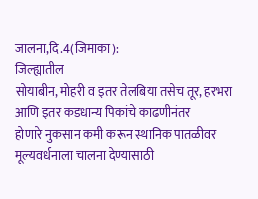जालना,दि.4(जिमाका):
जिल्ह्यातील
सोयाबीन, मोहरी व इतर तेलबिया तसेच तूर, हरभरा आणि इतर कडधान्य पिकांचे काढणीनंतर
होणारे नुकसान कमी करून स्थानिक पातळीवर मूल्यवर्धनाला चालना देण्यासाठी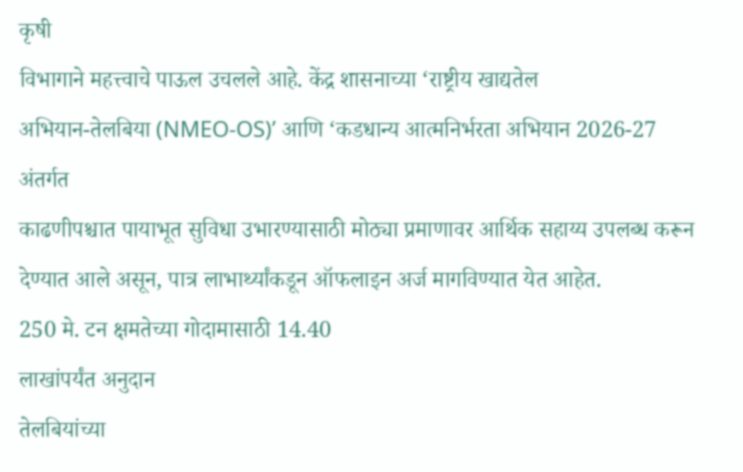कृषी
विभागाने महत्त्वाचे पाऊल उचलले आहे. केंद्र शासनाच्या ‘राष्ट्रीय खाद्यतेल
अभियान-तेलबिया (NMEO-OS)’ आणि ‘कडधान्य आत्मनिर्भरता अभियान 2026-27 अंतर्गत
काढणीपश्चात पायाभूत सुविधा उभारण्यासाठी मोठ्या प्रमाणावर आर्थिक सहाय्य उपलब्ध करून
देण्यात आले असून, पात्र लाभार्थ्यांकडून ऑफलाइन अर्ज मागविण्यात येत आहेत.
250 मे. टन क्षमतेच्या गोदामासाठी 14.40
लाखांपर्यंत अनुदान
तेलबियांच्या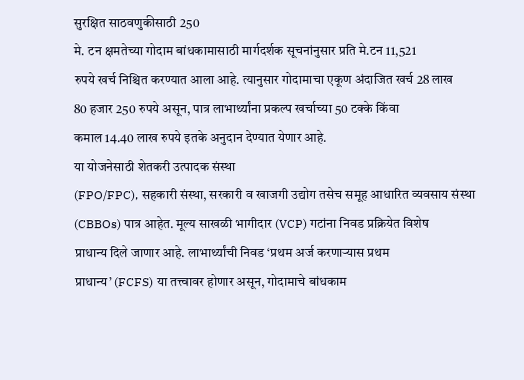सुरक्षित साठवणुकीसाठी 250
मे. टन क्षमतेच्या गोदाम बांधकामासाठी मार्गदर्शक सूचनांनुसार प्रति मे.टन 11,521
रुपये खर्च निश्चित करण्यात आला आहे. त्यानुसार गोदामाचा एकूण अंदाजित खर्च 28 लाख
80 हजार 250 रुपये असून, पात्र लाभार्थ्यांना प्रकल्प खर्चाच्या 50 टक्के किंवा
कमाल 14.40 लाख रुपये इतके अनुदान देण्यात येणार आहे.
या योजनेसाठी शेतकरी उत्पादक संस्था
(FPO/FPC), सहकारी संस्था, सरकारी व खाजगी उद्योग तसेच समूह आधारित व्यवसाय संस्था
(CBBOs) पात्र आहेत. मूल्य साखळी भागीदार (VCP) गटांना निवड प्रक्रियेत विशेष
प्राधान्य दिले जाणार आहे. लाभार्थ्यांची निवड ‘प्रथम अर्ज करणाऱ्यास प्रथम
प्राधान्य’ (FCFS) या तत्त्वावर होणार असून, गोदामाचे बांधकाम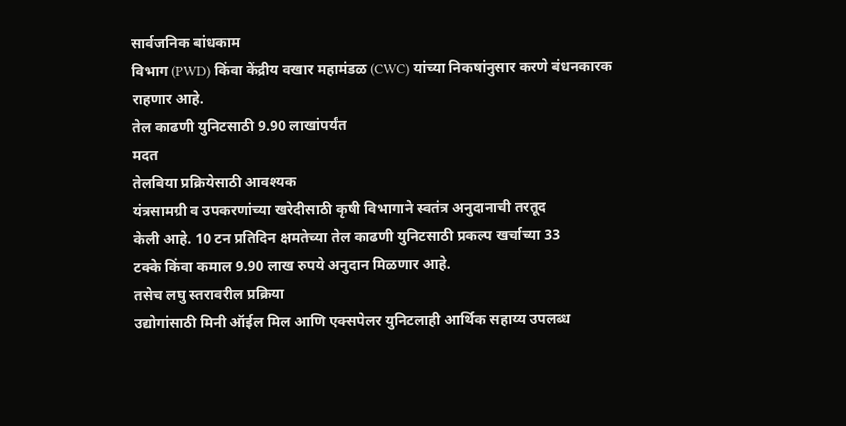सार्वजनिक बांधकाम
विभाग (PWD) किंवा केंद्रीय वखार महामंडळ (CWC) यांच्या निकषांनुसार करणे बंधनकारक
राहणार आहे.
तेल काढणी युनिटसाठी 9.90 लाखांपर्यंत
मदत
तेलबिया प्रक्रियेसाठी आवश्यक
यंत्रसामग्री व उपकरणांच्या खरेदीसाठी कृषी विभागाने स्वतंत्र अनुदानाची तरतूद
केली आहे. 10 टन प्रतिदिन क्षमतेच्या तेल काढणी युनिटसाठी प्रकल्प खर्चाच्या 33
टक्के किंवा कमाल 9.90 लाख रुपये अनुदान मिळणार आहे.
तसेच लघु स्तरावरील प्रक्रिया
उद्योगांसाठी मिनी ऑईल मिल आणि एक्सपेलर युनिटलाही आर्थिक सहाय्य उपलब्ध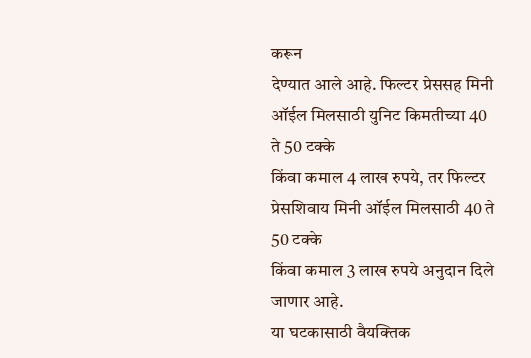करून
देण्यात आले आहे. फिल्टर प्रेससह मिनी ऑईल मिलसाठी युनिट किमतीच्या 40 ते 50 टक्के
किंवा कमाल 4 लाख रुपये, तर फिल्टर प्रेसशिवाय मिनी ऑईल मिलसाठी 40 ते 50 टक्के
किंवा कमाल 3 लाख रुपये अनुदान दिले जाणार आहे.
या घटकासाठी वैयक्तिक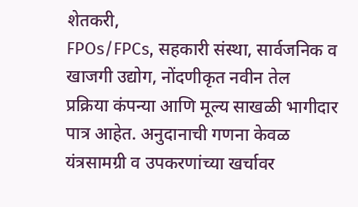शेतकरी,
FPOs/FPCs, सहकारी संस्था, सार्वजनिक व खाजगी उद्योग, नोंदणीकृत नवीन तेल
प्रक्रिया कंपन्या आणि मूल्य साखळी भागीदार पात्र आहेत. अनुदानाची गणना केवळ
यंत्रसामग्री व उपकरणांच्या खर्चावर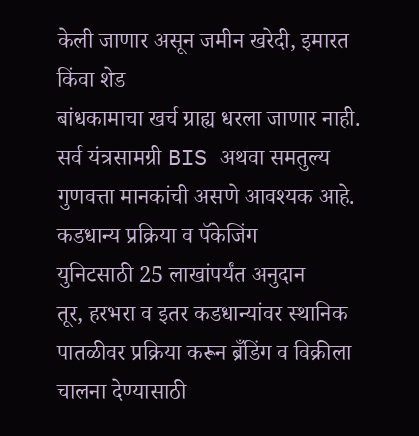केली जाणार असून जमीन खरेदी, इमारत किंवा शेड
बांधकामाचा खर्च ग्राह्य धरला जाणार नाही. सर्व यंत्रसामग्री BIS अथवा समतुल्य
गुणवत्ता मानकांची असणे आवश्यक आहे.
कडधान्य प्रक्रिया व पॅकेजिंग
युनिटसाठी 25 लाखांपर्यंत अनुदान
तूर, हरभरा व इतर कडधान्यांवर स्थानिक
पातळीवर प्रक्रिया करून ब्रँडिंग व विक्रीला चालना देण्यासाठी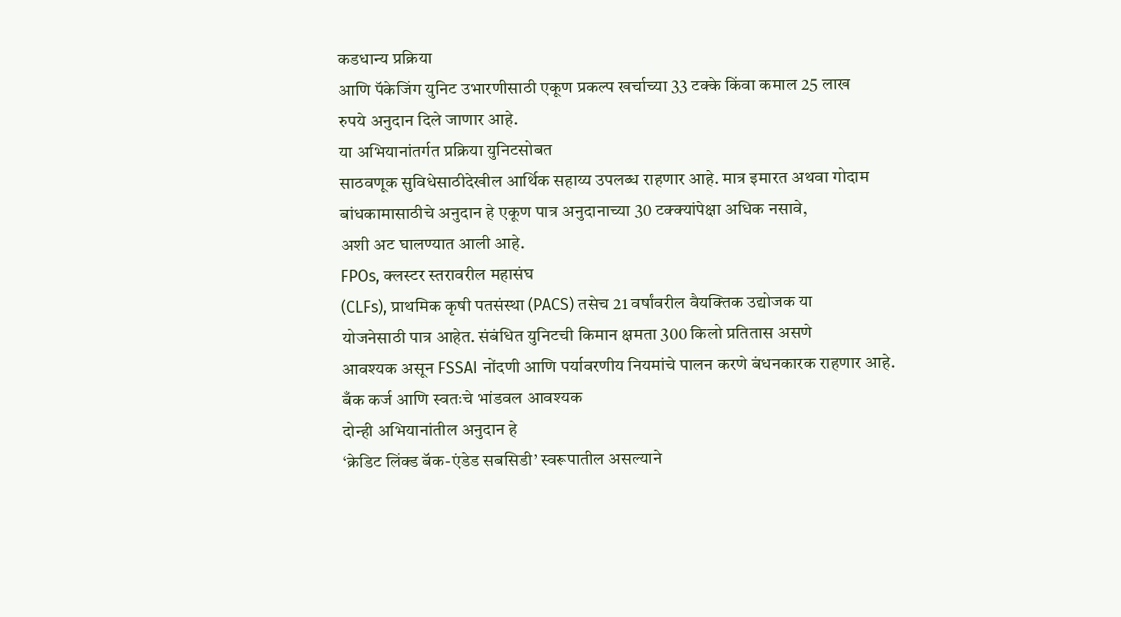कडधान्य प्रक्रिया
आणि पॅकेजिंग युनिट उभारणीसाठी एकूण प्रकल्प खर्चाच्या 33 टक्के किंवा कमाल 25 लाख
रुपये अनुदान दिले जाणार आहे.
या अभियानांतर्गत प्रक्रिया युनिटसोबत
साठवणूक सुविधेसाठीदेखील आर्थिक सहाय्य उपलब्ध राहणार आहे. मात्र इमारत अथवा गोदाम
बांधकामासाठीचे अनुदान हे एकूण पात्र अनुदानाच्या 30 टक्क्यांपेक्षा अधिक नसावे,
अशी अट घालण्यात आली आहे.
FPOs, क्लस्टर स्तरावरील महासंघ
(CLFs), प्राथमिक कृषी पतसंस्था (PACS) तसेच 21 वर्षांवरील वैयक्तिक उद्योजक या
योजनेसाठी पात्र आहेत. संबंधित युनिटची किमान क्षमता 300 किलो प्रतितास असणे
आवश्यक असून FSSAI नोंदणी आणि पर्यावरणीय नियमांचे पालन करणे बंधनकारक राहणार आहे.
बँक कर्ज आणि स्वतःचे भांडवल आवश्यक
दोन्ही अभियानांतील अनुदान हे
‘क्रेडिट लिंक्ड बॅक-एंडेड सबसिडी’ स्वरूपातील असल्याने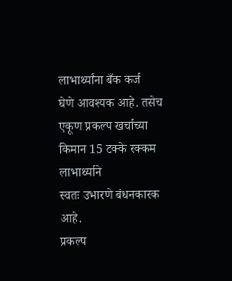लाभार्थ्यांना बँक कर्ज
घेणे आवश्यक आहे. तसेच एकूण प्रकल्प खर्चाच्या किमान 15 टक्के रक्कम लाभार्थ्याने
स्वतः उभारणे बंधनकारक आहे.
प्रकल्प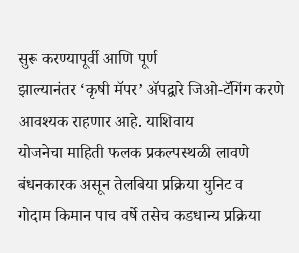सुरू करण्यापूर्वी आणि पूर्ण
झाल्यानंतर ‘कृषी मॅपर’ ॲपद्वारे जिओ-टॅगिंग करणे आवश्यक राहणार आहे. याशिवाय
योजनेचा माहिती फलक प्रकल्पस्थळी लावणे बंधनकारक असून तेलबिया प्रक्रिया युनिट व
गोदाम किमान पाच वर्षे तसेच कडधान्य प्रक्रिया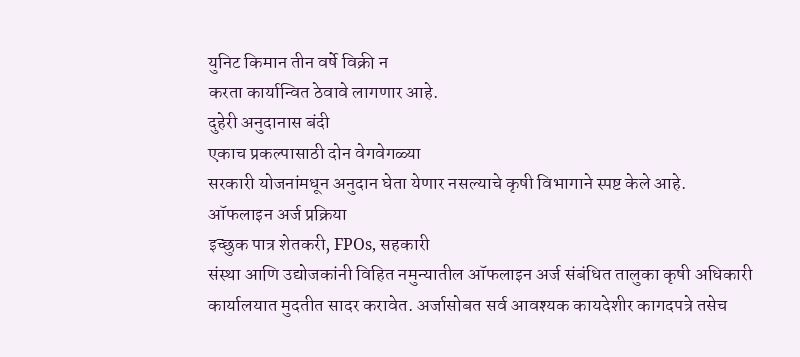युनिट किमान तीन वर्षे विक्री न
करता कार्यान्वित ठेवावे लागणार आहे.
दुहेरी अनुदानास बंदी
एकाच प्रकल्पासाठी दोन वेगवेगळ्या
सरकारी योजनांमधून अनुदान घेता येणार नसल्याचे कृषी विभागाने स्पष्ट केले आहे.
ऑफलाइन अर्ज प्रक्रिया
इच्छुक पात्र शेतकरी, FPOs, सहकारी
संस्था आणि उद्योजकांनी विहित नमुन्यातील ऑफलाइन अर्ज संबंधित तालुका कृषी अधिकारी
कार्यालयात मुदतीत सादर करावेत. अर्जासोबत सर्व आवश्यक कायदेशीर कागदपत्रे तसेच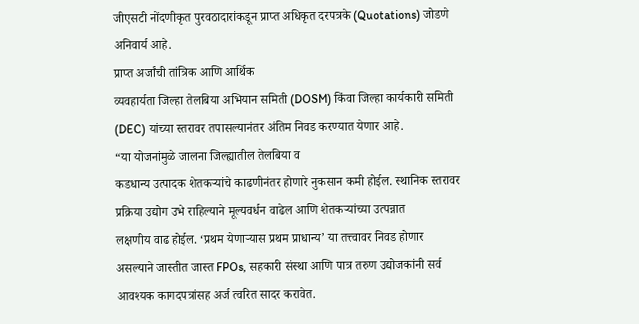जीएसटी नोंदणीकृत पुरवठादारांकडून प्राप्त अधिकृत दरपत्रके (Quotations) जोडणे
अनिवार्य आहे.
प्राप्त अर्जांची तांत्रिक आणि आर्थिक
व्यवहार्यता जिल्हा तेलबिया अभियान समिती (DOSM) किंवा जिल्हा कार्यकारी समिती
(DEC) यांच्या स्तरावर तपासल्यानंतर अंतिम निवड करण्यात येणार आहे.
“या योजनांमुळे जालना जिल्ह्यातील तेलबिया व
कडधान्य उत्पादक शेतकऱ्यांचे काढणीनंतर होणारे नुकसान कमी होईल. स्थानिक स्तरावर
प्रक्रिया उद्योग उभे राहिल्याने मूल्यवर्धन वाढेल आणि शेतकऱ्यांच्या उत्पन्नात
लक्षणीय वाढ होईल. ‘प्रथम येणाऱ्यास प्रथम प्राधान्य’ या तत्त्वावर निवड होणार
असल्याने जास्तीत जास्त FPOs, सहकारी संस्था आणि पात्र तरुण उद्योजकांनी सर्व
आवश्यक कागदपत्रांसह अर्ज त्वरित सादर करावेत.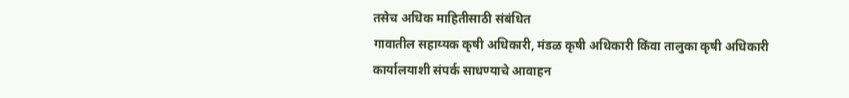तसेच अधिक माहितीसाठी संबंधित
गावातील सहाय्यक कृषी अधिकारी, मंडळ कृषी अधिकारी किंवा तालुका कृषी अधिकारी
कार्यालयाशी संपर्क साधण्याचे आवाहन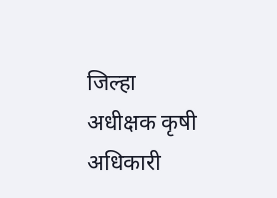जिल्हा अधीक्षक कृषी अधिकारी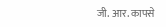जी. आर. कापसे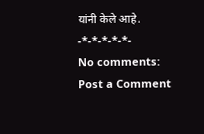यांनी केले आहे.
-*-*-*-*-*-
No comments:
Post a Comment